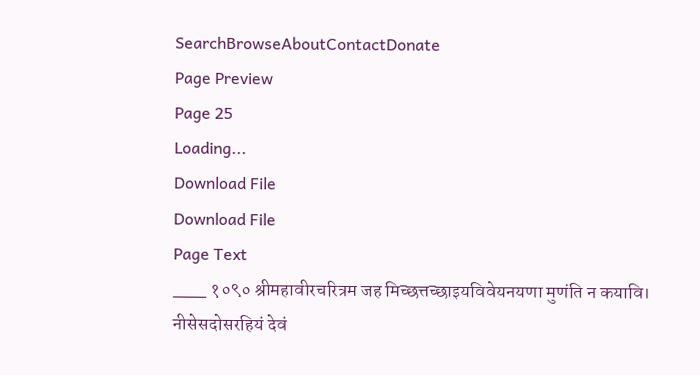SearchBrowseAboutContactDonate
Page Preview
Page 25
Loading...
Download File
Download File
Page Text
___ १०९० श्रीमहावीरचरित्रम जह मिच्छत्तच्छाइयविवेयनयणा मुणंति न कयावि। नीसेसदोसरहियं देवं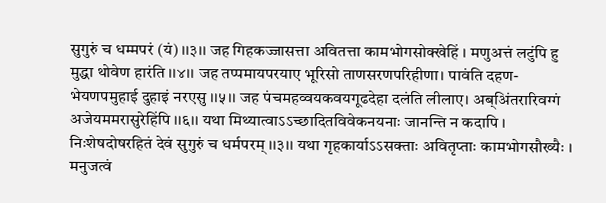सुगुरुं च धम्मपरं (यं) ।।३।। जह गिहकज्जासत्ता अवितत्ता कामभोगसोक्खेहिं । मणुअत्तं लटुंपि हु मुद्धा थोवेण हारंति ।।४।। जह तप्पमायपरयाए भूरिसो ताणसरणपरिहीणा। पावंति दहण-भेयणपमुहाई दुहाइं नरएसु ।।५।। जह पंचमहव्वयकवयगूढदेहा दलंति लीलाए। अब्अिंतरारिवग्गं अजेयममरासुरेहिंपि ।।६।। यथा मिथ्यात्वाऽऽच्छादितविवेकनयनाः जानन्ति न कदापि । निःशेषदोषरहितं देवं सुगुरुं च धर्मपरम् ।।३।। यथा गृहकार्याऽऽसक्ताः अवितृप्ताः कामभोगसौख्यैः । मनुजत्वं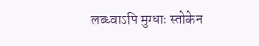लब्ध्वाऽपि मुग्धाः स्तोकेन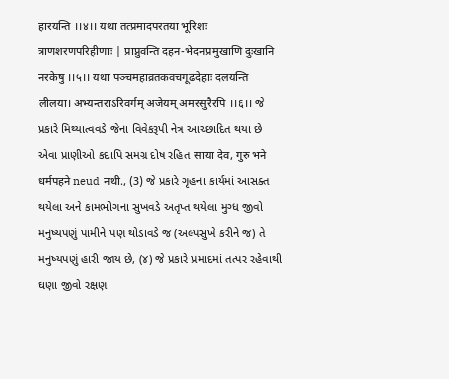हारयन्ति ।।४।। यथा तत्प्रमादपरतया भूरिशः त्राणशरणपरिहीणाः | प्राप्नुवन्ति दहन-भेदनप्रमुखाणि दुःखानि नरकेषु ।।५।। यथा पञ्चमहाव्रतकवचगूढदेहाः दलयन्ति लीलया। अभ्यन्तराऽरिवर्गम् अजेयम् अमरसुरैरपि ।।६।। જે પ્રકારે મિથ્યાત્વવડે જેના વિવેકરૂપી નેત્ર આચ્છાદિત થયા છે એવા પ્રાણીઓ કદાપિ સમગ્ર દોષ રહિત साया देव, गुरु भने धर्मपहने neud नथी., (3) જે પ્રકારે ગૃહના કાર્યમાં આસક્ત થયેલા અને કામભોગના સુખવડે અતૃપ્ત થયેલા મુગ્ધ જીવો મનુષ્યપણું પામીને પણ થોડાવડે જ (અલ્પસુખે કરીને જ) તે મનુષ્યપણું હારી જાય છે, (૪) જે પ્રકારે પ્રમાદમાં તત્પર રહેવાથી ઘણા જીવો રક્ષણ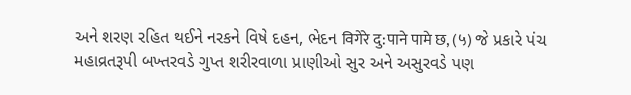અને શરણ રહિત થઈને નરકને વિષે દહન, ભેદન विगेरे दु:पाने पामे छ, (५) જે પ્રકારે પંચ મહાવ્રતરૂપી બખ્તરવડે ગુપ્ત શરીરવાળા પ્રાણીઓ સુર અને અસુરવડે પણ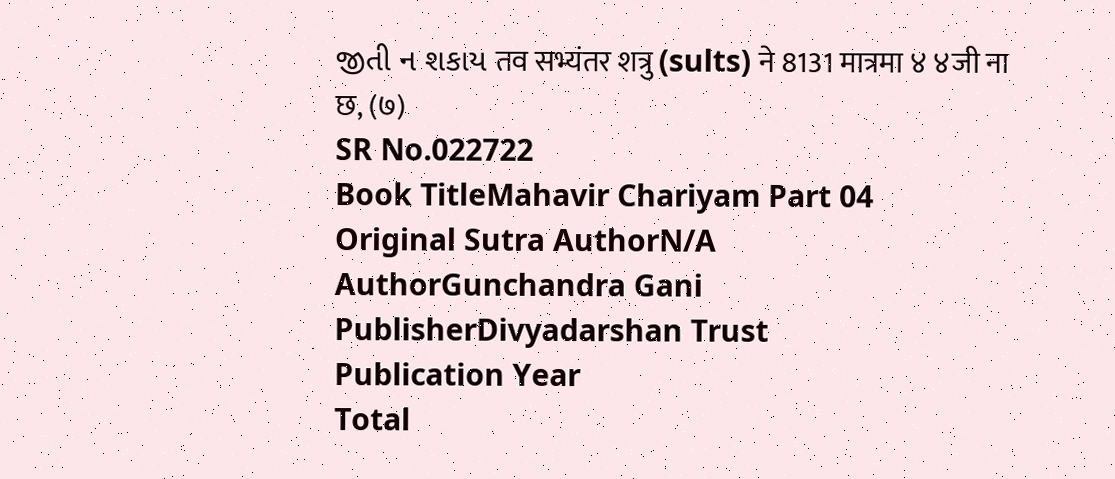જીતી ન શકાય तव सभ्यंतर शत्रु (sults) ने 8131 मात्रमा ४ ४जी ना छ, (७)
SR No.022722
Book TitleMahavir Chariyam Part 04
Original Sutra AuthorN/A
AuthorGunchandra Gani
PublisherDivyadarshan Trust
Publication Year
Total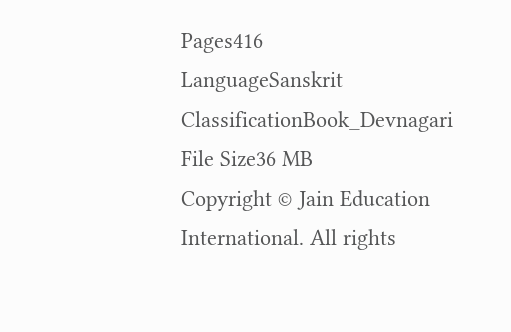Pages416
LanguageSanskrit
ClassificationBook_Devnagari
File Size36 MB
Copyright © Jain Education International. All rights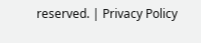reserved. | Privacy Policy